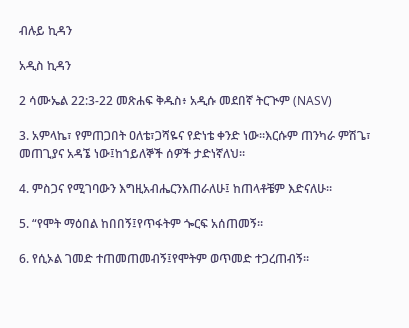ብሉይ ኪዳን

አዲስ ኪዳን

2 ሳሙኤል 22:3-22 መጽሐፍ ቅዱስ፥ አዲሱ መደበኛ ትርጒም (NASV)

3. አምላኬ፣ የምጠጋበት ዐለቴ፣ጋሻዬና የድነቴ ቀንድ ነው።እርሱም ጠንካራ ምሽጌ፣ መጠጊያና አዳኜ ነው፤ከኀይለኞች ሰዎች ታድነኛለህ።

4. ምስጋና የሚገባውን እግዚአብሔርንእጠራለሁ፤ ከጠላቶቼም እድናለሁ።

5. “የሞት ማዕበል ከበበኝ፤የጥፋትም ጐርፍ አሰጠመኝ።

6. የሲኦል ገመድ ተጠመጠመብኝ፤የሞትም ወጥመድ ተጋረጠብኝ።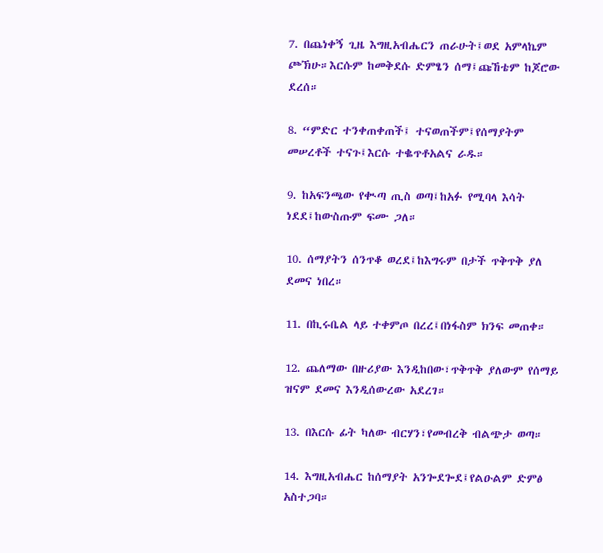7. በጨነቀኝ ጊዜ እግዚአብሔርን ጠራሁት፤ወደ አምላኬም ጮኽሁ።እርሱም ከመቅደሱ ድምፄን ሰማ፤ጩኸቴም ከጆሮው ደረሰ።

8. “ምድር ተንቀጠቀጠች፤ ተናወጠችም፤የሰማያትም መሠረቶች ተናጉ፤እርሱ ተቈጥቶአልና ራዱ።

9. ከአፍንጫው የቊጣ ጢስ ወጣ፤ከአፉ የሚባላ እሳት ነደደ፤ከውስጡም ፍሙ ጋለ።

10. ሰማያትን ሰንጥቆ ወረደ፤ከእግሩም በታች ጥቅጥቅ ያለ ደመና ነበረ።

11. በኪሩቤል ላይ ተቀምጦ በረረ፤በነፋስም ክንፍ መጠቀ።

12. ጨለማው በዙሪያው እንዲከበው፣ጥቅጥቅ ያለውም የሰማይ ዝናም ደመና እንዲሰውረው አደረገ።

13. በእርሱ ፊት ካለው ብርሃን፣የመብረቅ ብልጭታ ወጣ።

14. እግዚአብሔር ከሰማያት አንጐደጐደ፤የልዑልም ድምፅ አስተጋባ።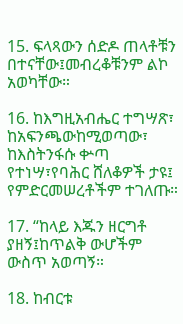15. ፍላጻውን ሰድዶ ጠላቶቹን በተናቸው፤መብረቆቹንም ልኮ አወካቸው።

16. ከእግዚአብሔር ተግሣጽ፣ ከአፍንጫውከሚወጣው፣ ከእስትንፋሱ ቍጣ የተነሣ፣የባሕር ሸለቆዎች ታዩ፤ የምድርመሠረቶችም ተገለጡ።

17. “ከላይ እጁን ዘርግቶ ያዘኝ፤ከጥልቅ ውሆችም ውስጥ አወጣኝ።

18. ከብርቱ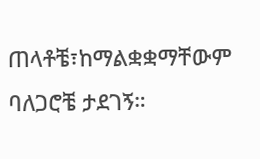ጠላቶቼ፣ከማልቋቋማቸውም ባለጋሮቼ ታደገኝ።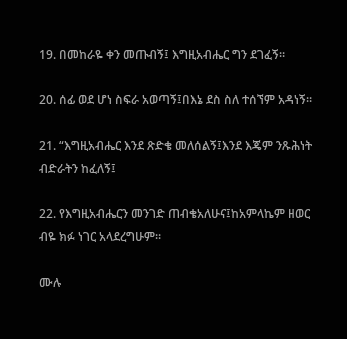19. በመከራዬ ቀን መጡብኝ፤ እግዚአብሔር ግን ደገፈኝ።

20. ሰፊ ወደ ሆነ ስፍራ አወጣኝ፤በእኔ ደስ ስለ ተሰኘም አዳነኝ።

21. “እግዚአብሔር እንደ ጽድቄ መለሰልኝ፤እንደ እጄም ንጹሕነት ብድራትን ከፈለኝ፤

22. የእግዚአብሔርን መንገድ ጠብቄአለሁና፤ከአምላኬም ዘወር ብዬ ክፉ ነገር አላደረግሁም።

ሙሉ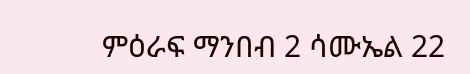ምዕራፍ ማንበብ 2 ሳሙኤል 22